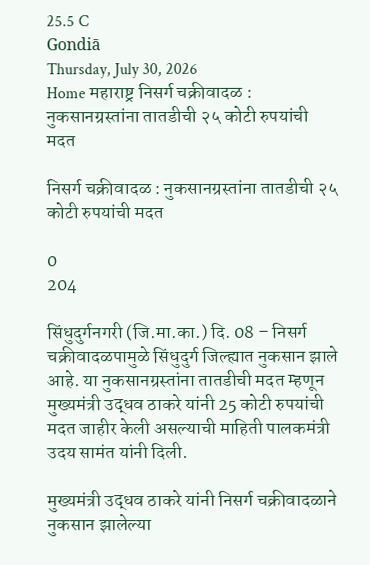25.5 C
Gondiā
Thursday, July 30, 2026
Home महाराष्ट्र निसर्ग चक्रीवादळ : नुकसानग्रस्तांना तातडीची २५ कोटी रुपयांची मदत

निसर्ग चक्रीवादळ : नुकसानग्रस्तांना तातडीची २५ कोटी रुपयांची मदत

0
204

सिंधुदुर्गनगरी (जि.मा.का.) दि. 08 – निसर्ग चक्रीवादळपामुळे सिंधुदुर्ग जिल्ह्यात नुकसान झाले आहे. या नुकसानग्रस्तांना तातडीची मदत म्हणून  मुख्यमंत्री उद्धव ठाकरे यांनी 25 कोटी रुपयांची मदत जाहीर केली असल्याची माहिती पालकमंत्री उदय सामंत यांनी दिली.

मुख्यमंत्री उद्धव ठाकरे यांनी निसर्ग चक्रीवादळाने नुकसान झालेल्या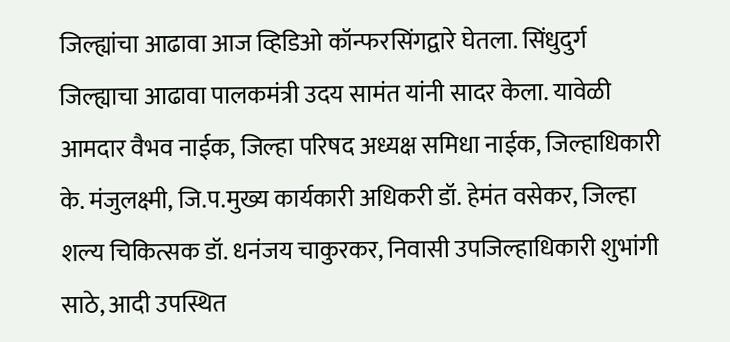जिल्ह्यांचा आढावा आज व्हिडिओ कॉन्फरसिंगद्वारे घेतला. सिंधुदुर्ग जिल्ह्याचा आढावा पालकमंत्री उदय सामंत यांनी सादर केला. यावेळी आमदार वैभव नाईक, जिल्हा परिषद अध्यक्ष समिधा नाईक, जिल्हाधिकारी के. मंजुलक्ष्मी, जि.प.मुख्य कार्यकारी अधिकरी डॉ. हेमंत वसेकर, जिल्हा शल्य चिकित्सक डॉ. धनंजय चाकुरकर, निवासी उपजिल्हाधिकारी शुभांगी साठे, आदी उपस्थित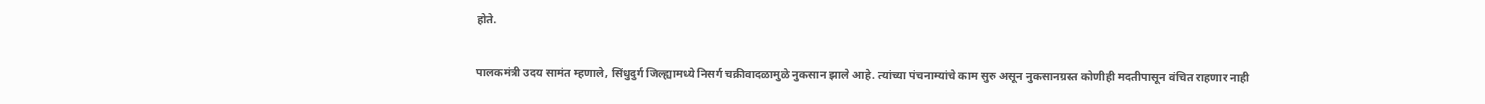होते.

पालकमंत्री उदय सामंत म्हणाले, सिंधुदुर्ग जिल्ह्यामध्ये निसर्ग चक्रीवादळामुळे नुकसान झाले आहे. त्यांच्या पंचनाम्यांचे काम सुरु असून नुकसानग्रस्त कोणीही मदतीपासून वंचित राहणार नाही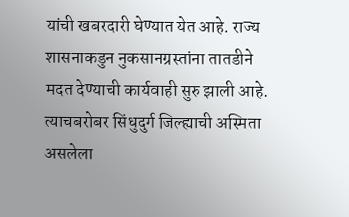यांची खबरदारी घेण्यात येत आहे. राज्य शासनाकडुन नुकसानग्रस्तांना तातडीने मदत देण्याची कार्यवाही सुरु झाली आहे. त्याचबरोबर सिंधुदुर्ग जिल्ह्याची अस्मिता असलेला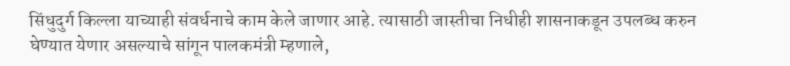सिंधुदुर्ग किल्ला याच्याही संवर्धनाचे काम केले जाणार आहे. त्यासाठी जास्तीचा निधीही शासनाकडून उपलब्ध करुन घेण्यात येणार असल्याचे सांगून पालकमंत्री म्हणाले,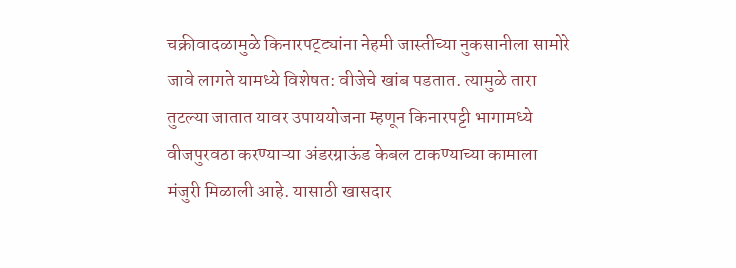चक्रीवादळामुळे किनारपट्ट्यांना नेहमी जास्तीच्या नुकसानीला सामोरे जावे लागते यामध्ये विशेषत: वीजेचे खांब पडतात. त्यामुळे तारा तुटल्या जातात यावर उपाययोजना म्हणून किनारपट्टी भागामध्ये वीजपुरवठा करण्याऱ्या अंडरग्राऊंड केबल टाकण्याच्या कामाला मंजुरी मिळाली आहे. यासाठी खासदार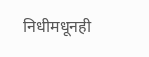निधीमधूनही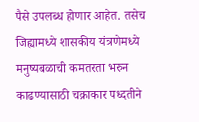पैसे उपलब्ध होणार आहेत. तसेच जिह्यामध्ये शासकीय यंत्रणेमध्ये मनुष्यबळाची कमतरता भरुन काढण्यासाठी चक्राकार पध्दतीने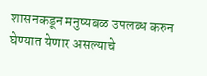शासनकडून मनुष्यबळ उपलब्ध करुन घेण्यात येणार असल्याचे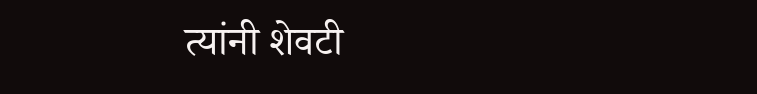त्यांनी शेवटी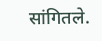सांगितले.